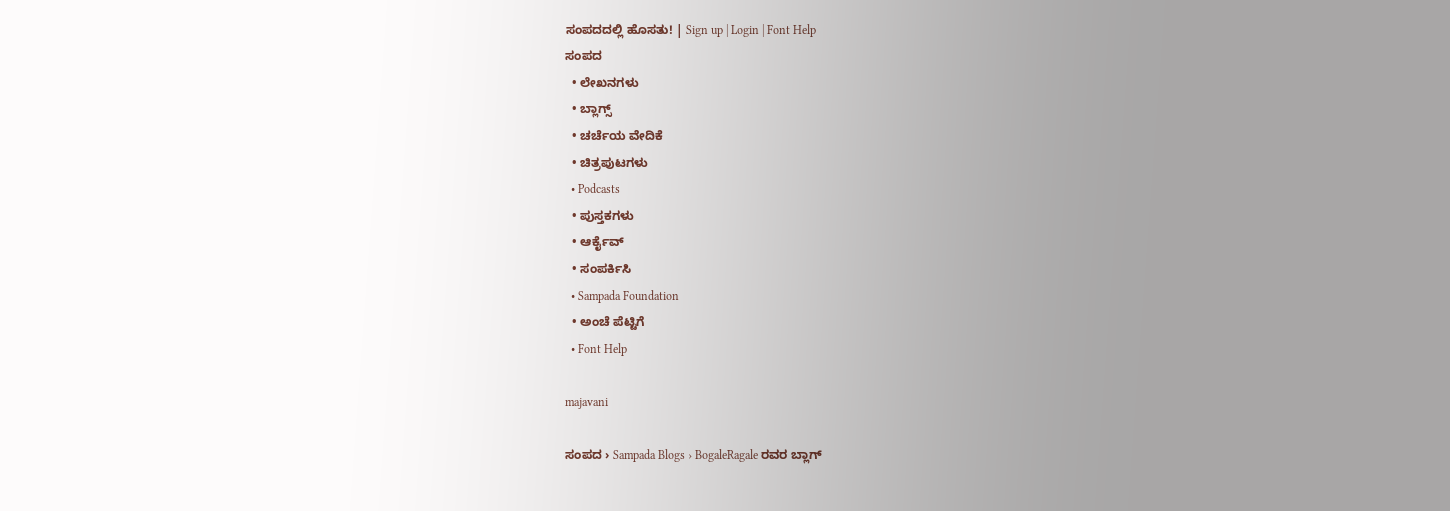ಸಂಪದದಲ್ಲಿ ಹೊಸತು! | Sign up | Login | Font Help
ಸಂಪದ
  • ಲೇಖನಗಳು
  • ಬ್ಲಾಗ್ಸ್
  • ಚರ್ಚೆಯ ವೇದಿಕೆ
  • ಚಿತ್ರಪುಟಗಳು
  • Podcasts
  • ಪುಸ್ತಕಗಳು
  • ಆರ್ಕೈವ್
  • ಸಂಪರ್ಕಿಸಿ
  • Sampada Foundation
  • ಅಂಚೆ ಪೆಟ್ಟಿಗೆ
  • Font Help

majavani

ಸಂಪದ › Sampada Blogs › BogaleRagale ರವರ ಬ್ಲಾಗ್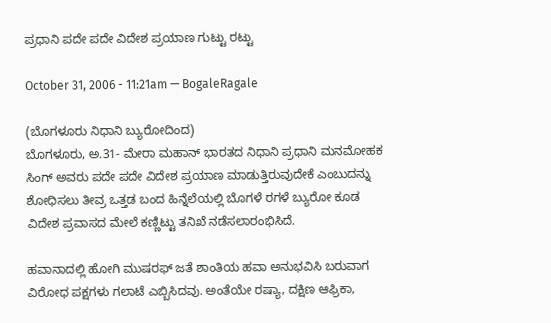ಪ್ರಧಾನಿ ಪದೇ ಪದೇ ವಿದೇಶ ಪ್ರಯಾಣ ಗುಟ್ಟು ರಟ್ಟು

October 31, 2006 - 11:21am — BogaleRagale

(ಬೊಗಳೂರು ನಿಧಾನಿ ಬ್ಯುರೋದಿಂದ)
ಬೊಗಳೂರು, ಅ.31- ಮೇರಾ ಮಹಾನ್ ಭಾರತದ ನಿಧಾನಿ ಪ್ರಧಾನಿ ಮನಮೋಹಕ ಸಿಂಗ್ ಅವರು ಪದೇ ಪದೇ ವಿದೇಶ ಪ್ರಯಾಣ ಮಾಡುತ್ತಿರುವುದೇಕೆ ಎಂಬುದನ್ನು ಶೋಧಿಸಲು ತೀವ್ರ ಒತ್ತಡ ಬಂದ ಹಿನ್ನೆಲೆಯಲ್ಲಿ ಬೊಗಳೆ ರಗಳೆ ಬ್ಯುರೋ ಕೂಡ ವಿದೇಶ ಪ್ರವಾಸದ ಮೇಲೆ ಕಣ್ಣಿಟ್ಟು ತನಿಖೆ ನಡೆಸಲಾರಂಭಿಸಿದೆ.

ಹವಾನಾದಲ್ಲಿ ಹೋಗಿ ಮುಷರಫ್ ಜತೆ ಶಾಂತಿಯ ಹವಾ ಅನುಭವಿಸಿ ಬರುವಾಗ ವಿರೋಧ ಪಕ್ಷಗಳು ಗಲಾಟೆ ಎಬ್ಬಿಸಿದವು. ಅಂತೆಯೇ ರಷ್ಯಾ, ದಕ್ಷಿಣ ಆಫ್ರಿಕಾ,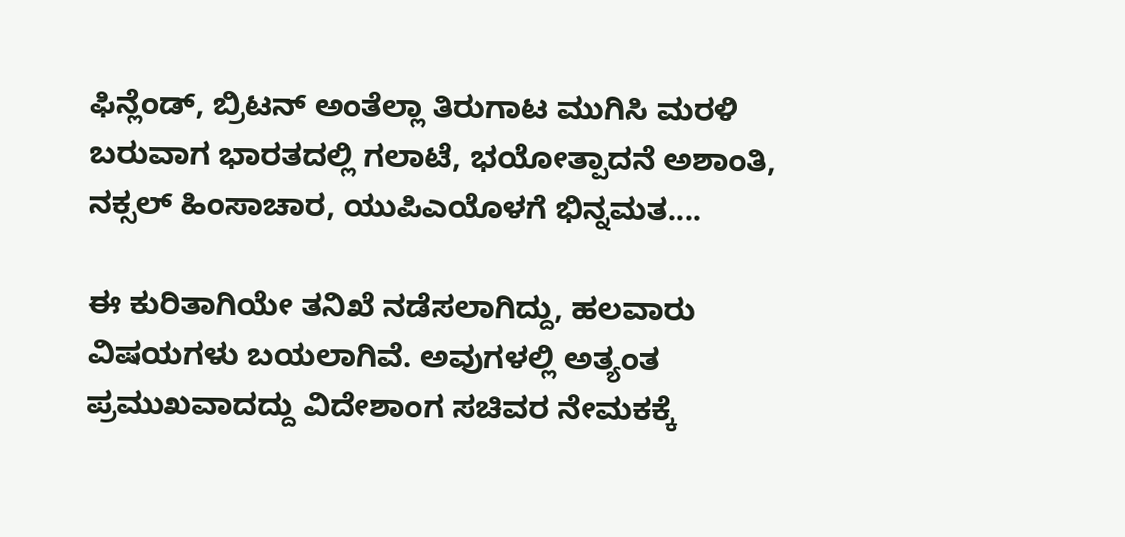ಫಿನ್ಲೆಂಡ್, ಬ್ರಿಟನ್ ಅಂತೆಲ್ಲಾ ತಿರುಗಾಟ ಮುಗಿಸಿ ಮರಳಿ ಬರುವಾಗ ಭಾರತದಲ್ಲಿ ಗಲಾಟೆ, ಭಯೋತ್ಪಾದನೆ ಅಶಾಂತಿ, ನಕ್ಸಲ್ ಹಿಂಸಾಚಾರ, ಯುಪಿಎಯೊಳಗೆ ಭಿನ್ನಮತ....

ಈ ಕುರಿತಾಗಿಯೇ ತನಿಖೆ ನಡೆಸಲಾಗಿದ್ದು, ಹಲವಾರು ವಿಷಯಗಳು ಬಯಲಾಗಿವೆ. ಅವುಗಳಲ್ಲಿ ಅತ್ಯಂತ ಪ್ರಮುಖವಾದದ್ದು ವಿದೇಶಾಂಗ ಸಚಿವರ ನೇಮಕಕ್ಕೆ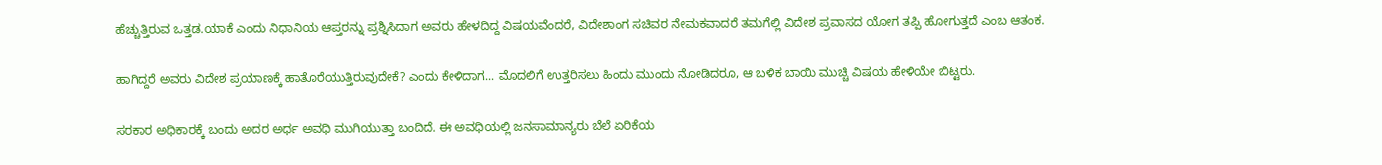ಹೆಚ್ಚುತ್ತಿರುವ ಒತ್ತಡ.ಯಾಕೆ ಎಂದು ನಿಧಾನಿಯ ಆಪ್ತರನ್ನು ಪ್ರಶ್ನಿಸಿದಾಗ ಅವರು ಹೇಳದಿದ್ದ ವಿಷಯವೆಂದರೆ, ವಿದೇಶಾಂಗ ಸಚಿವರ ನೇಮಕವಾದರೆ ತಮಗೆಲ್ಲಿ ವಿದೇಶ ಪ್ರವಾಸದ ಯೋಗ ತಪ್ಪಿ ಹೋಗುತ್ತದೆ ಎಂಬ ಆತಂಕ.

ಹಾಗಿದ್ದರೆ ಅವರು ವಿದೇಶ ಪ್ರಯಾಣಕ್ಕೆ ಹಾತೊರೆಯುತ್ತಿರುವುದೇಕೆ? ಎಂದು ಕೇಳಿದಾಗ... ಮೊದಲಿಗೆ ಉತ್ತರಿಸಲು ಹಿಂದು ಮುಂದು ನೋಡಿದರೂ, ಆ ಬಳಿಕ ಬಾಯಿ ಮುಚ್ಚಿ ವಿಷಯ ಹೇಳಿಯೇ ಬಿಟ್ಟರು.

ಸರಕಾರ ಅಧಿಕಾರಕ್ಕೆ ಬಂದು ಅದರ ಅರ್ಧ ಅವಧಿ ಮುಗಿಯುತ್ತಾ ಬಂದಿದೆ. ಈ ಅವಧಿಯಲ್ಲಿ ಜನಸಾಮಾನ್ಯರು ಬೆಲೆ ಏರಿಕೆಯ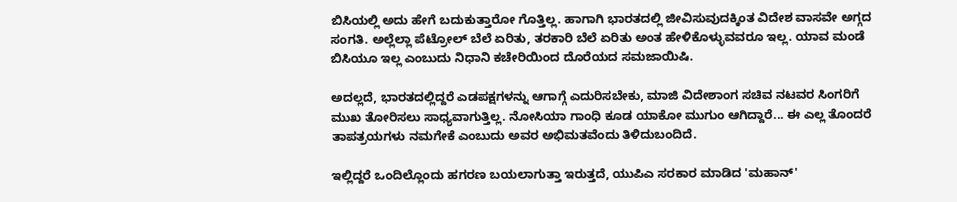ಬಿಸಿಯಲ್ಲಿ ಅದು ಹೇಗೆ ಬದುಕುತ್ತಾರೋ ಗೊತ್ತಿಲ್ಲ. ಹಾಗಾಗಿ ಭಾರತದಲ್ಲಿ ಜೀವಿಸುವುದಕ್ಕಿಂತ ವಿದೇಶ ವಾಸವೇ ಅಗ್ಗದ ಸಂಗತಿ. ಅಲ್ಲೆಲ್ಲಾ ಪೆಟ್ರೋಲ್ ಬೆಲೆ ಏರಿತು, ತರಕಾರಿ ಬೆಲೆ ಏರಿತು ಅಂತ ಹೇಳಿಕೊಳ್ಳುವವರೂ ಇಲ್ಲ. ಯಾವ ಮಂಡೆ ಬಿಸಿಯೂ ಇಲ್ಲ ಎಂಬುದು ನಿಧಾನಿ ಕಚೇರಿಯಿಂದ ದೊರೆಯದ ಸಮಜಾಯಿಷಿ.

ಅದಲ್ಲದೆ, ಭಾರತದಲ್ಲಿದ್ದರೆ ಎಡಪಕ್ಷಗಳನ್ನು ಆಗಾಗ್ಗೆ ಎದುರಿಸಬೇಕು, ಮಾಜಿ ವಿದೇಶಾಂಗ ಸಚಿವ ನಟವರ ಸಿಂಗರಿಗೆ ಮುಖ ತೋರಿಸಲು ಸಾಧ್ಯವಾಗುತ್ತಿಲ್ಲ. ನೋಸಿಯಾ ಗಾಂಧಿ ಕೂಡ ಯಾಕೋ ಮುಗುಂ ಆಗಿದ್ದಾರೆ... ಈ ಎಲ್ಲ ತೊಂದರೆ ತಾಪತ್ರಯಗಳು ನಮಗೇಕೆ ಎಂಬುದು ಅವರ ಅಭಿಮತವೆಂದು ತಿಳಿದುಬಂದಿದೆ.

ಇಲ್ಲಿದ್ದರೆ ಒಂದಿಲ್ಲೊಂದು ಹಗರಣ ಬಯಲಾಗುತ್ತಾ ಇರುತ್ತದೆ, ಯುಪಿಎ ಸರಕಾರ ಮಾಡಿದ 'ಮಹಾನ್'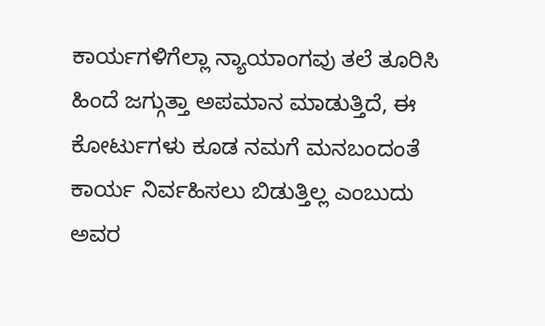ಕಾರ್ಯಗಳಿಗೆಲ್ಲಾ ನ್ಯಾಯಾಂಗವು ತಲೆ ತೂರಿಸಿ ಹಿಂದೆ ಜಗ್ಗುತ್ತಾ ಅಪಮಾನ ಮಾಡುತ್ತಿದೆ, ಈ ಕೋರ್ಟುಗಳು ಕೂಡ ನಮಗೆ ಮನಬಂದಂತೆ ಕಾರ್ಯ ನಿರ್ವಹಿಸಲು ಬಿಡುತ್ತಿಲ್ಲ ಎಂಬುದು ಅವರ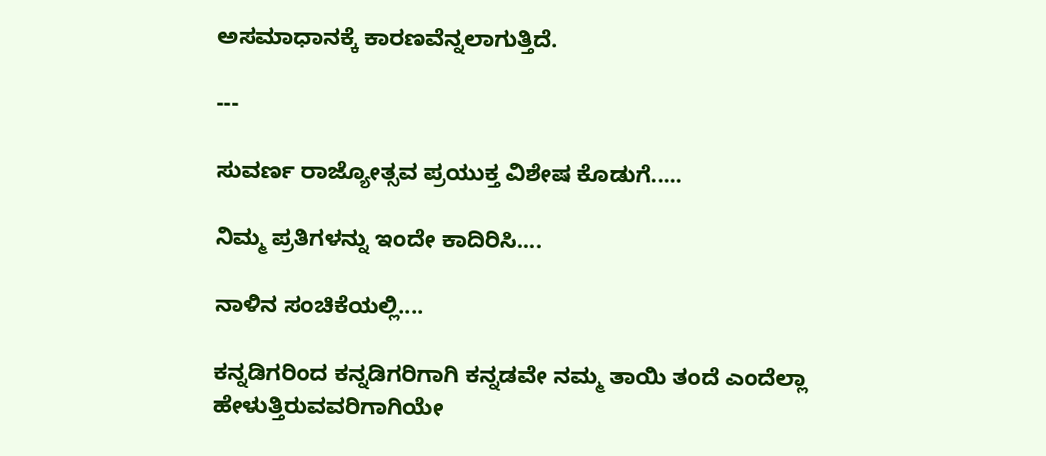ಅಸಮಾಧಾನಕ್ಕೆ ಕಾರಣವೆನ್ನಲಾಗುತ್ತಿದೆ.

---

ಸುವರ್ಣ ರಾಜ್ಯೋತ್ಸವ ಪ್ರಯುಕ್ತ ವಿಶೇಷ ಕೊಡುಗೆ.....

ನಿಮ್ಮ ಪ್ರತಿಗಳನ್ನು ಇಂದೇ ಕಾದಿರಿಸಿ....

ನಾಳಿನ ಸಂಚಿಕೆಯಲ್ಲಿ....

ಕನ್ನಡಿಗರಿಂದ ಕನ್ನಡಿಗರಿಗಾಗಿ ಕನ್ನಡವೇ ನಮ್ಮ ತಾಯಿ ತಂದೆ ಎಂದೆಲ್ಲಾ ಹೇಳುತ್ತಿರುವವರಿಗಾಗಿಯೇ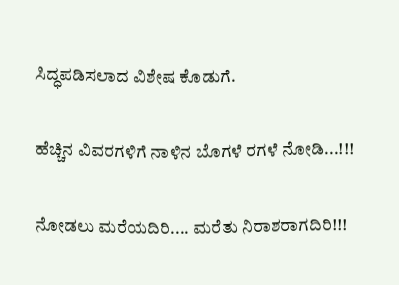ಸಿದ್ಧಪಡಿಸಲಾದ ವಿಶೇಷ ಕೊಡುಗೆ.

ಹೆಚ್ಚಿನ ವಿವರಗಳಿಗೆ ನಾಳಿನ ಬೊಗಳೆ ರಗಳೆ ನೋಡಿ...!!!

ನೋಡಲು ಮರೆಯದಿರಿ.... ಮರೆತು ನಿರಾಶರಾಗದಿರಿ!!!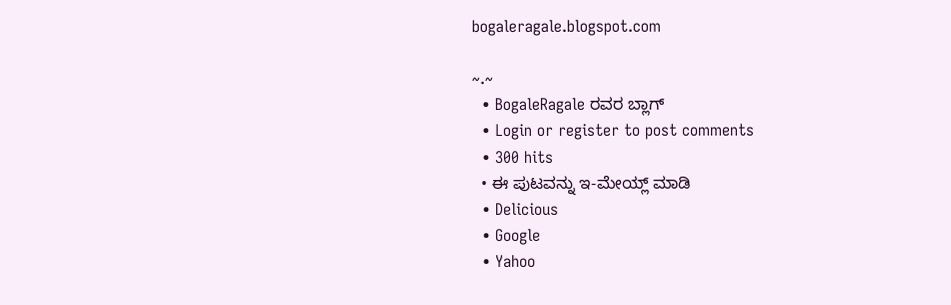bogaleragale.blogspot.com

~.~
  • BogaleRagale ರವರ ಬ್ಲಾಗ್
  • Login or register to post comments
  • 300 hits
  • ಈ ಪುಟವನ್ನು ಇ-ಮೇಯ್ಲ್ ಮಾಡಿ
  • Delicious
  • Google
  • Yahoo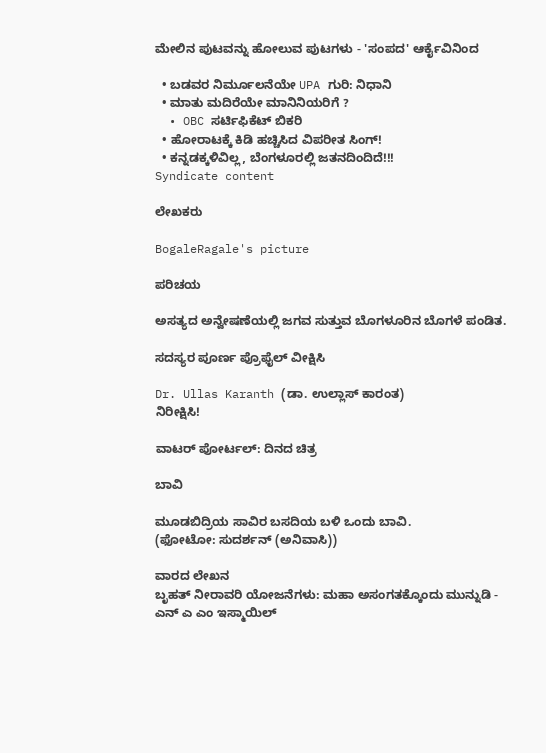ಮೇಲಿನ ಪುಟವನ್ನು ಹೋಲುವ ಪುಟಗಳು - 'ಸಂಪದ' ಆರ್ಕೈವಿನಿಂದ

  • ಬಡವರ ನಿರ್ಮೂಲನೆಯೇ UPA ಗುರಿ: ನಿಧಾನಿ
  • ಮಾತು ಮದಿರೆಯೇ ಮಾನಿನಿಯರಿಗೆ ?
  • OBC ಸರ್ಟಿಫಿಕೆಟ್ ಬಿಕರಿ
  • ಹೋರಾಟಕ್ಕೆ ಕಿಡಿ ಹಚ್ಚಿಸಿದ ವಿಪರೀತ ಸಿಂಗ್!
  • ಕನ್ನಡಕ್ಕಳಿವಿಲ್ಲ, ಬೆಂಗಳೂರಲ್ಲಿ ಜತನದಿಂದಿದೆ!!!
Syndicate content

ಲೇಖಕರು

BogaleRagale's picture

ಪರಿಚಯ

ಅಸತ್ಯದ ಅನ್ವೇಷಣೆಯಲ್ಲಿ ಜಗವ ಸುತ್ತುವ ಬೊಗಳೂರಿನ ಬೊಗಳೆ ಪಂಡಿತ.

ಸದಸ್ಯರ ಪೂರ್ಣ ಪ್ರೊಫೈಲ್ ವೀಕ್ಷಿಸಿ

Dr. Ullas Karanth (ಡಾ. ಉಲ್ಲಾಸ್ ಕಾರಂತ)
ನಿರೀಕ್ಷಿಸಿ!

ವಾಟರ್ ಪೋರ್ಟಲ್: ದಿನದ ಚಿತ್ರ

ಬಾವಿ

ಮೂಡಬಿದ್ರಿಯ ಸಾವಿರ ಬಸದಿಯ ಬಳಿ ಒಂದು ಬಾವಿ.
(ಫೋಟೋ: ಸುದರ್ಶನ್ (ಅನಿವಾಸಿ))

ವಾರದ ಲೇಖನ
ಬೃಹತ್ ನೀರಾವರಿ ಯೋಜನೆಗಳು: ಮಹಾ ಅಸಂಗತಕ್ಕೊಂದು ಮುನ್ನುಡಿ - ಎನ್ ಎ ಎಂ ಇಸ್ಮಾಯಿಲ್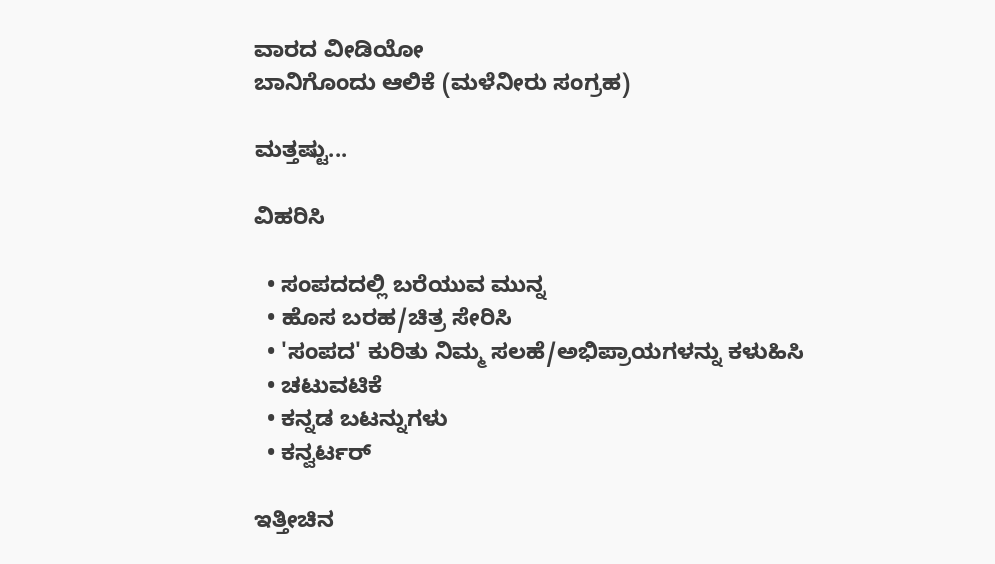ವಾರದ ವೀಡಿಯೋ
ಬಾನಿಗೊಂದು ಆಲಿಕೆ (ಮಳೆನೀರು ಸಂಗ್ರಹ)

ಮತ್ತಷ್ಟು...

ವಿಹರಿಸಿ

  • ಸಂಪದದಲ್ಲಿ ಬರೆಯುವ ಮುನ್ನ
  • ಹೊಸ ಬರಹ/ಚಿತ್ರ ಸೇರಿಸಿ
  • 'ಸಂಪದ' ಕುರಿತು ನಿಮ್ಮ ಸಲಹೆ/ಅಭಿಪ್ರಾಯಗಳನ್ನು ಕಳುಹಿಸಿ
  • ಚಟುವಟಿಕೆ
  • ಕನ್ನಡ ಬಟನ್ನುಗಳು
  • ಕನ್ವರ್ಟರ್

ಇತ್ತೀಚಿನ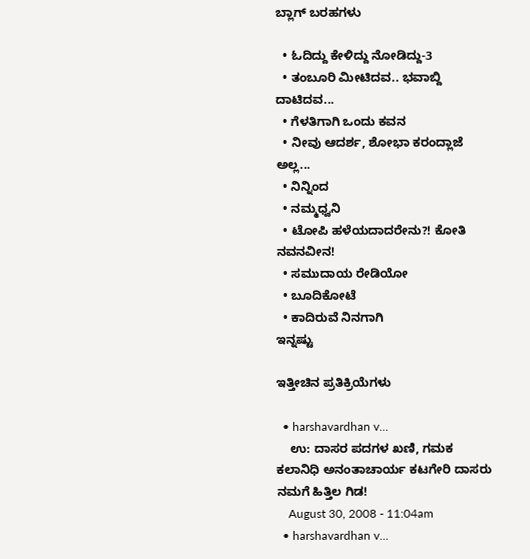ಬ್ಲಾಗ್ ಬರಹಗಳು

  • ಓದಿದ್ದು ಕೇಳಿದ್ದು ನೋಡಿದ್ದು-3
  • ತಂಬೂರಿ ಮೀಟಿದವ.. ಭವಾಬ್ದಿ ದಾಟಿದವ...
  • ಗೆಳತಿಗಾಗಿ ಒಂದು ಕವನ
  • ನೀವು ಆದರ್ಶ, ಶೋಭಾ ಕರಂದ್ಲಾಜೆ ಅಲ್ಲ...
  • ನಿನ್ನಿಂದ
  • ನಮ್ಮಧ್ವನಿ
  • ಟೋಪಿ ಹಳೆಯದಾದರೇನು?! ಕೋತಿ ನವನವೀನ!
  • ಸಮುದಾಯ ರೇಡಿಯೋ
  • ಬೂದಿಕೋಟೆ
  • ಕಾದಿರುವೆ ನಿನಗಾಗಿ
ಇನ್ನಷ್ಟು

ಇತ್ತೀಚಿನ ಪ್ರತಿಕ್ರಿಯೆಗಳು

  • harshavardhan v...
    ಉ: ದಾಸರ ಪದಗಳ ಖಣಿ, ಗಮಕ ಕಲಾನಿಧಿ ಅನಂತಾಚಾರ್ಯ ಕಟಗೇರಿ ದಾಸರು ನಮಗೆ ಹಿತ್ತಿಲ ಗಿಡ!
    August 30, 2008 - 11:04am
  • harshavardhan v...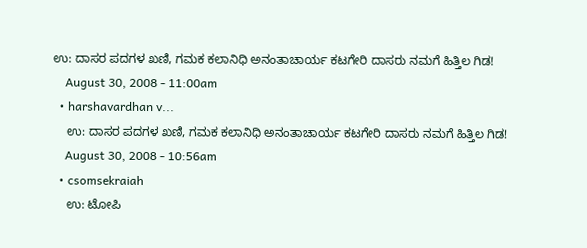ಉ: ದಾಸರ ಪದಗಳ ಖಣಿ, ಗಮಕ ಕಲಾನಿಧಿ ಅನಂತಾಚಾರ್ಯ ಕಟಗೇರಿ ದಾಸರು ನಮಗೆ ಹಿತ್ತಿಲ ಗಿಡ!
    August 30, 2008 - 11:00am
  • harshavardhan v...
    ಉ: ದಾಸರ ಪದಗಳ ಖಣಿ, ಗಮಕ ಕಲಾನಿಧಿ ಅನಂತಾಚಾರ್ಯ ಕಟಗೇರಿ ದಾಸರು ನಮಗೆ ಹಿತ್ತಿಲ ಗಿಡ!
    August 30, 2008 - 10:56am
  • csomsekraiah
    ಉ: ಟೋಪಿ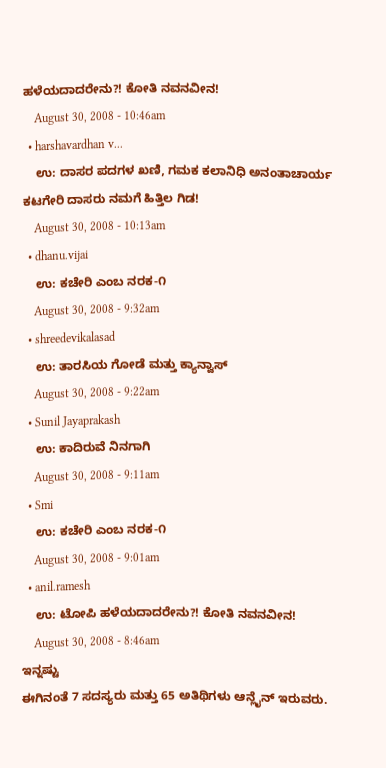ಹಳೆಯದಾದರೇನು?! ಕೋತಿ ನವನವೀನ!
    August 30, 2008 - 10:46am
  • harshavardhan v...
    ಉ: ದಾಸರ ಪದಗಳ ಖಣಿ, ಗಮಕ ಕಲಾನಿಧಿ ಅನಂತಾಚಾರ್ಯ ಕಟಗೇರಿ ದಾಸರು ನಮಗೆ ಹಿತ್ತಿಲ ಗಿಡ!
    August 30, 2008 - 10:13am
  • dhanu.vijai
    ಉ: ಕಚೇರಿ ಎಂಬ ನರಕ-೧
    August 30, 2008 - 9:32am
  • shreedevikalasad
    ಉ: ತಾರಸಿಯ ಗೋಡೆ ಮತ್ತು ಕ್ಯಾನ್ವಾಸ್
    August 30, 2008 - 9:22am
  • Sunil Jayaprakash
    ಉ: ಕಾದಿರುವೆ ನಿನಗಾಗಿ
    August 30, 2008 - 9:11am
  • Smi
    ಉ: ಕಚೇರಿ ಎಂಬ ನರಕ-೧
    August 30, 2008 - 9:01am
  • anil.ramesh
    ಉ: ಟೋಪಿ ಹಳೆಯದಾದರೇನು?! ಕೋತಿ ನವನವೀನ!
    August 30, 2008 - 8:46am
ಇನ್ನಷ್ಟು
ಈಗಿನಂತೆ 7 ಸದಸ್ಯರು ಮತ್ತು 65 ಅತಿಥಿಗಳು ಆನ್ಲೈನ್ ಇರುವರು.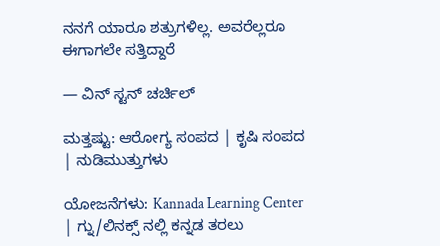ನನಗೆ ಯಾರೂ ಶತ್ರುಗಳಿಲ್ಲ. ಅವರೆಲ್ಲರೂ ಈಗಾಗಲೇ ಸತ್ತಿದ್ದಾರೆ

— ವಿನ್ ಸ್ಟನ್ ಚರ್ಚಿಲ್

ಮತ್ತಷ್ಟು: ಆರೋಗ್ಯ ಸಂಪದ | ಕೃಷಿ ಸಂಪದ | ನುಡಿಮುತ್ತುಗಳು

ಯೋಜನೆಗಳು: Kannada Learning Center | ಗ್ನು/ಲಿನಕ್ಸ್ ನಲ್ಲಿ ಕನ್ನಡ ತರಲು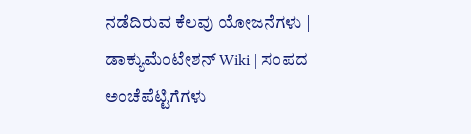ನಡೆದಿರುವ ಕೆಲವು ಯೋಜನೆಗಳು | ಡಾಕ್ಯುಮೆಂಟೇಶನ್ Wiki | ಸಂಪದ ಅಂಚೆಪೆಟ್ಟಿಗೆಗಳು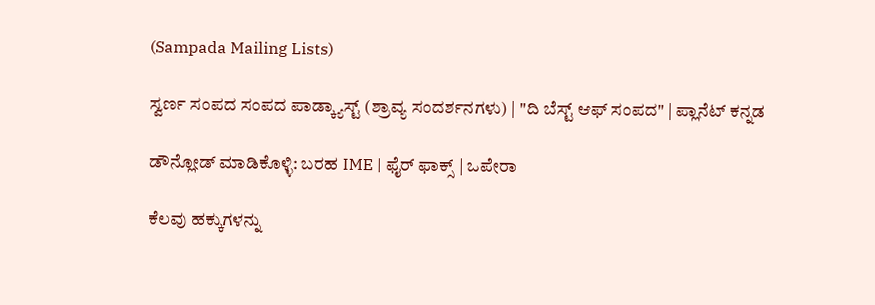(Sampada Mailing Lists)

ಸ್ವರ್ಣ ಸಂಪದ ಸಂಪದ ಪಾಡ್ಕ್ಯಾಸ್ಟ್ (ಶ್ರಾವ್ಯ ಸಂದರ್ಶನಗಳು) | "ದಿ ಬೆಸ್ಟ್ ಆಫ್ ಸಂಪದ" | ಪ್ಲಾನೆಟ್ ಕನ್ನಡ

ಡೌನ್ಲೋಡ್ ಮಾಡಿಕೊಳ್ಳಿ: ಬರಹ IME | ಫೈರ್ ಫಾಕ್ಸ್ | ಒಪೇರಾ

ಕೆಲವು ಹಕ್ಕುಗಳನ್ನು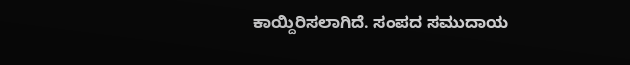ಕಾಯ್ದಿರಿಸಲಾಗಿದೆ. ಸಂಪದ ಸಮುದಾಯ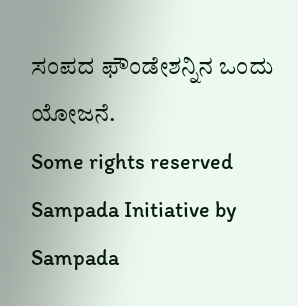ಸಂಪದ ಫೌಂಡೇಶನ್ನಿನ ಒಂದು ಯೋಜನೆ.
Some rights reserved Sampada Initiative by Sampada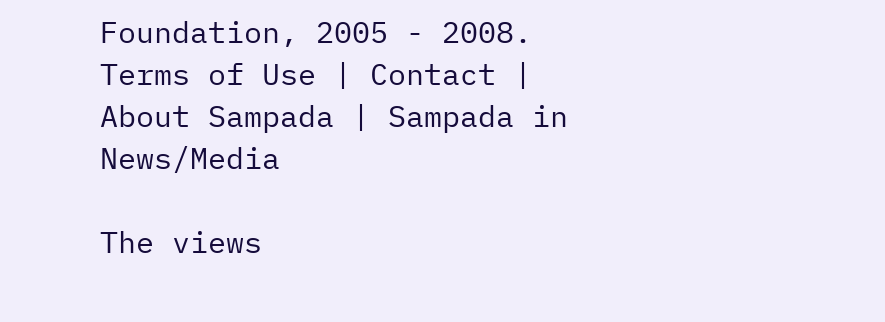Foundation, 2005 - 2008.
Terms of Use | Contact | About Sampada | Sampada in News/Media

The views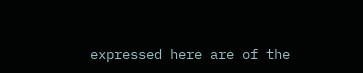expressed here are of the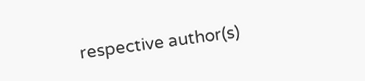respective author(s)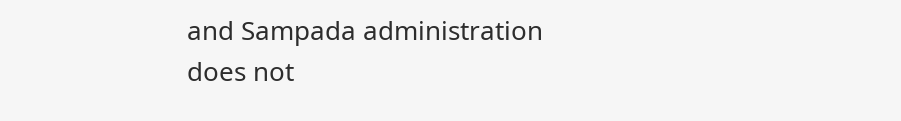and Sampada administration does not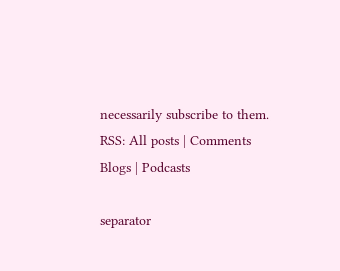necessarily subscribe to them.
RSS: All posts | Comments
Blogs | Podcasts

separator